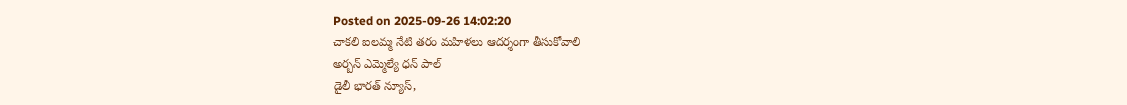Posted on 2025-09-26 14:02:20
చాకలి ఐలమ్మ నేటి తరం మహిళలు ఆదర్శంగా తీసుకోవాలి
అర్బన్ ఎమ్మెల్యే ధన్ పాల్
డైలీ భారత్ న్యూస్,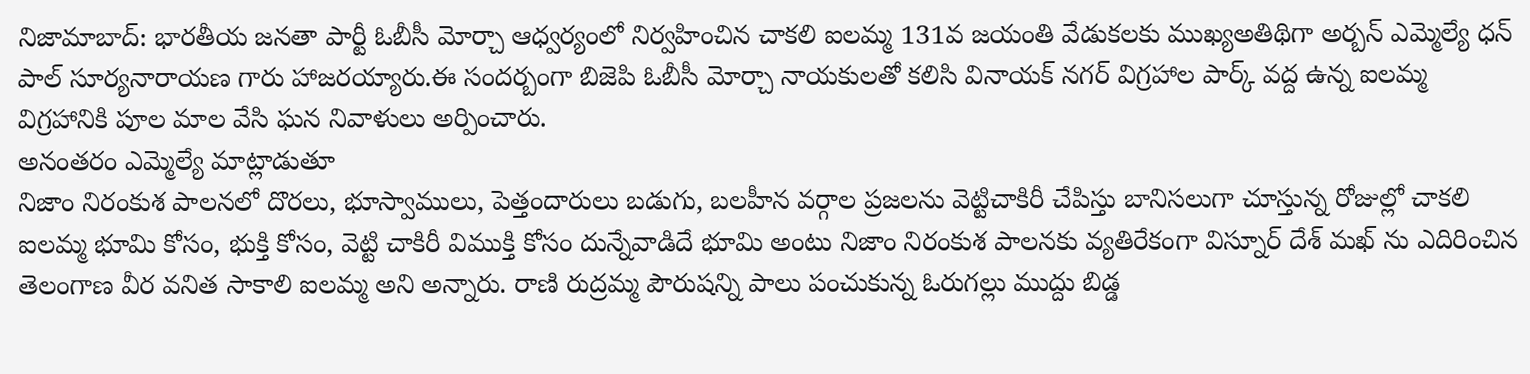నిజామాబాద్: భారతీయ జనతా పార్టీ ఓబీసీ మోర్చా ఆధ్వర్యంలో నిర్వహించిన చాకలి ఐలమ్మ 131వ జయంతి వేడుకలకు ముఖ్యఅతిథిగా అర్బన్ ఎమ్మెల్యే ధన్ పాల్ సూర్యనారాయణ గారు హాజరయ్యారు.ఈ సందర్బంగా బిజెపి ఓబీసీ మోర్చా నాయకులతో కలిసి వినాయక్ నగర్ విగ్రహాల పార్క్ వద్ద ఉన్న ఐలమ్మ విగ్రహానికి పూల మాల వేసి ఘన నివాళులు అర్పించారు.
అనంతరం ఎమ్మెల్యే మాట్లాడుతూ
నిజాం నిరంకుశ పాలనలో దొరలు, భూస్వాములు, పెత్తందారులు బడుగు, బలహీన వర్గాల ప్రజలను వెట్టిచాకిరీ చేపిస్తు బానిసలుగా చూస్తున్న రోజుల్లో చాకలి ఐలమ్మ భూమి కోసం, భుక్తి కోసం, వెట్టి చాకిరీ విముక్తి కోసం దున్నేవాడిదే భూమి అంటు నిజాం నిరంకుశ పాలనకు వ్యతిరేకంగా విస్నూర్ దేశ్ మఖ్ ను ఎదిరించిన తెలంగాణ వీర వనిత సాకాలి ఐలమ్మ అని అన్నారు. రాణి రుద్రమ్మ పౌరుషన్ని పాలు పంచుకున్న ఓరుగల్లు ముద్దు బిడ్డ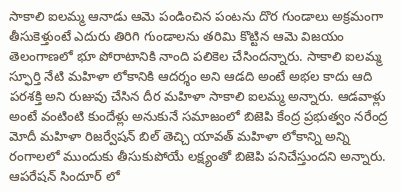సాకాలి ఐలమ్మ ఆనాడు ఆమె పండించిన పంటను దొర గుండాలు అక్రమంగా తీసుకెళ్తుంటే ఎదురు తిరిగి గుండాలను తరిమి కొట్టిన ఆమె విజయం తెలంగాణలో భూ పోరాటానికి నాంది పలికెల చేసిందన్నారు. సాకాలి ఐలమ్మ స్ఫూర్తి నేటి మహిళా లోకానికి ఆదర్శం అని ఆడది అంటే అభల కాదు ఆది పరశక్తి అని రుజువు చేసిన దీర మహిళా సాకాలి ఐలమ్మ అన్నారు. ఆడవాళ్లు అంటే వంటింటి కుందేళ్లు అనుకునే సమాజంలో బిజెపి కేంద్ర ప్రభుత్వం నరేంద్ర మోదీ మహిళా రిజర్వేషన్ బిల్ తెచ్చి యావత్ మహిళా లోకాన్ని అన్ని రంగాలలో ముందుకు తీసుకుపోయే లక్ష్యంతో బిజెపి పనిచేస్తుందని అన్నారు. ఆపరేషన్ సిందూర్ లో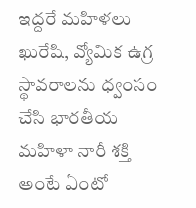ఇద్దరే మహిళలు ఖురేషి, వ్యోమిక ఉగ్ర స్థావరాలను ధ్వంసం చేసి భారతీయ మహిళా నారీ శక్తి అంటే ఏంటో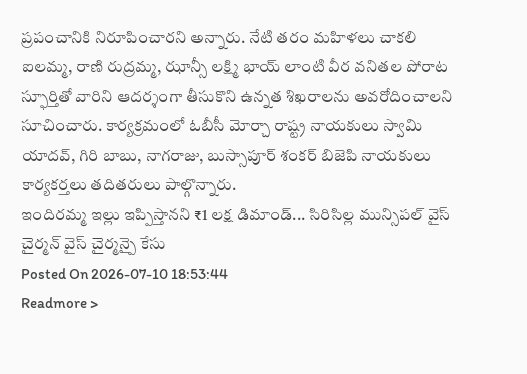ప్రపంచానికి నిరూపించారని అన్నారు. నేటి తరం మహిళలు చాకలి ఐలమ్మ, రాణి రుద్రమ్మ, ఝాన్సీ లక్ష్మి భాయ్ లాంటి వీర వనితల పోరాట స్ఫూర్తితో వారిని ఆదర్శంగా తీసుకొని ఉన్నత శిఖరాలను అవరోదించాలని సూచించారు. కార్యక్రమంలో ఓబీసీ మోర్చా రాష్ట్ర నాయకులు స్వామి యాదవ్, గిరి బాబు, నాగరాజు, బుస్సాపూర్ శంకర్ బిజెపి నాయకులు కార్యకర్తలు తదితరులు పాల్గొన్నారు.
ఇందిరమ్మ ఇల్లు ఇప్పిస్తానని ₹1 లక్ష డిమాండ్... సిరిసిల్ల మున్సిపల్ వైస్ చైర్మన్ వైస్ చైర్మన్పై కేసు
Posted On 2026-07-10 18:53:44
Readmore >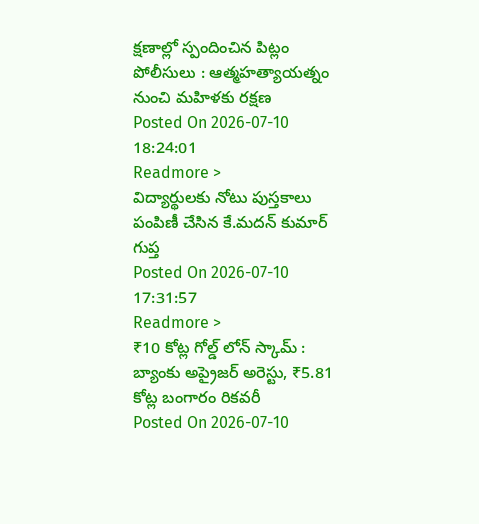క్షణాల్లో స్పందించిన పిట్లం పోలీసులు : ఆత్మహత్యాయత్నం నుంచి మహిళకు రక్షణ
Posted On 2026-07-10 18:24:01
Readmore >
విద్యార్థులకు నోటు పుస్తకాలు పంపిణీ చేసిన కే.మదన్ కుమార్ గుప్త
Posted On 2026-07-10 17:31:57
Readmore >
₹10 కోట్ల గోల్డ్ లోన్ స్కామ్ : బ్యాంకు అప్రైజర్ అరెస్టు, ₹5.81 కోట్ల బంగారం రికవరీ
Posted On 2026-07-10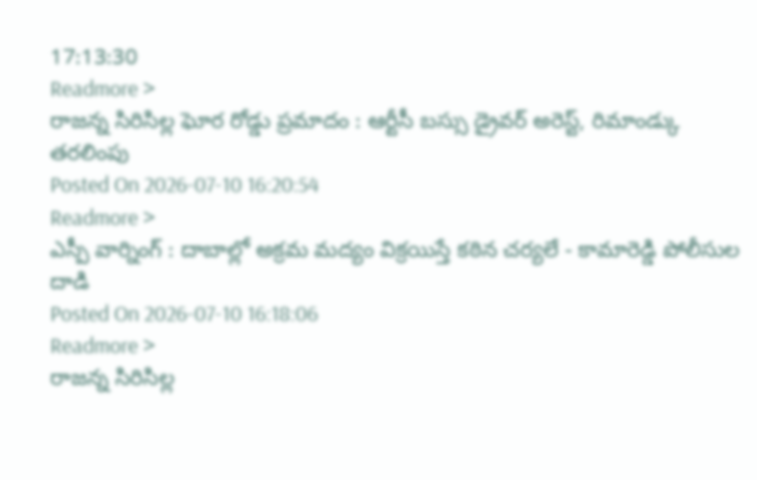17:13:30
Readmore >
రాజన్న సిరిసిల్ల ఘోర రోడ్డు ప్రమాదం : ఆర్టీసీ బస్సు డ్రైవర్ అరెస్ట్, రిమాండ్కు తరలింపు
Posted On 2026-07-10 16:20:54
Readmore >
ఎస్పీ వార్నింగ్ : దాబాల్లో అక్రమ మద్యం విక్రయిస్తే కఠిన చర్యలే - కామారెడ్డి పోలీసుల దాడి
Posted On 2026-07-10 16:18:06
Readmore >
రాజన్న సిరిసిల్ల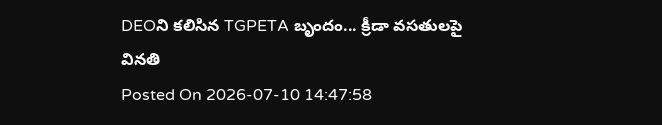DEOని కలిసిన TGPETA బృందం... క్రీడా వసతులపై వినతి
Posted On 2026-07-10 14:47:58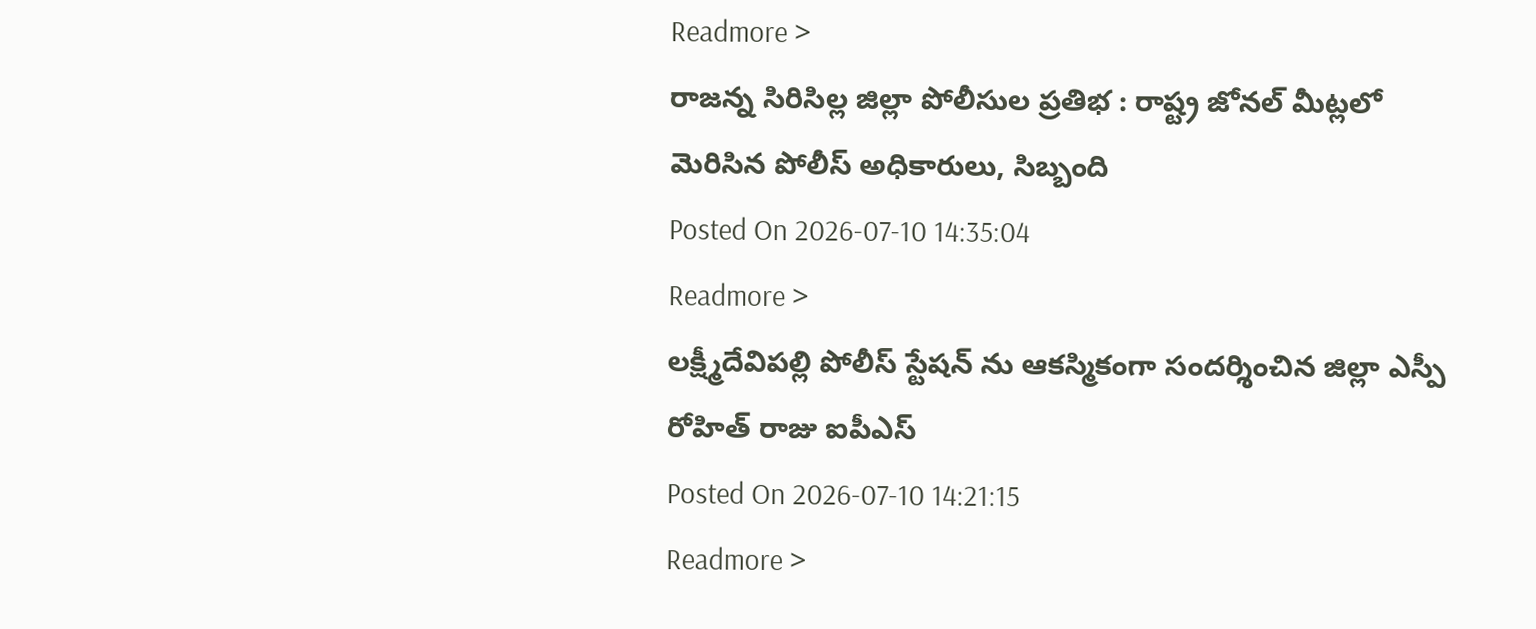Readmore >
రాజన్న సిరిసిల్ల జిల్లా పోలీసుల ప్రతిభ : రాష్ట్ర జోనల్ మీట్లలో మెరిసిన పోలీస్ అధికారులు, సిబ్బంది
Posted On 2026-07-10 14:35:04
Readmore >
లక్ష్మీదేవిపల్లి పోలీస్ స్టేషన్ ను ఆకస్మికంగా సందర్శించిన జిల్లా ఎస్పీ రోహిత్ రాజు ఐపీఎస్
Posted On 2026-07-10 14:21:15
Readmore >